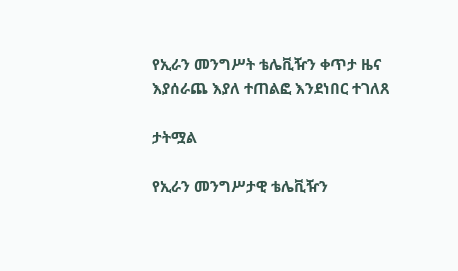የኢራን መንግሥት ቴሌቪዥን ቀጥታ ዜና እያሰራጨ እያለ ተጠልፎ እንደነበር ተገለጸ

ታትሟል

የኢራን መንግሥታዊ ቴሌቪዥን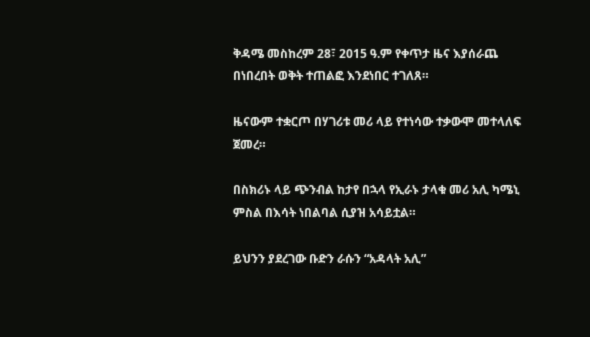ቅዳሜ መስከረም 28፣ 2015 ዓ.ም የቀጥታ ዜና እያሰራጨ በነበረበት ወቅት ተጠልፎ እንደነበር ተገለጸ።

ዜናውም ተቋርጦ በሃገሪቱ መሪ ላይ የተነሳው ተቃውሞ መተላለፍ ጀመረ።

በስክሪኑ ላይ ጭንብል ከታየ በኋላ የኢራኑ ታላቁ መሪ አሊ ካሜኒ ምስል በእሳት ነበልባል ሲያዝ አሳይቷል።

ይህንን ያደረገው ቡድን ራሱን “አዳላት አሊ”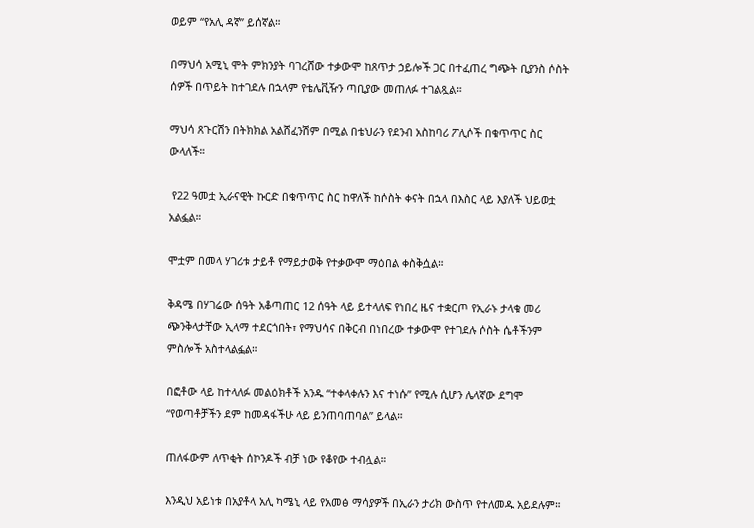ወይም “የአሊ ዳኛ” ይሰኛል።

በማህሳ አሚኒ ሞት ምክንያት ባገረሸው ተቃውሞ ከጸጥታ ኃይሎች ጋር በተፈጠረ ግጭት ቢያንስ ሶስት ሰዎች በጥይት ከተገደሉ በኋላም የቴሌቪዥን ጣቢያው መጠለፉ ተገልጿል።

ማህሳ ጸጉርሽን በትክክል አልሸፈንሽም በሚል በቴህራን የደንብ አስከባሪ ፖሊሶች በቁጥጥር ስር ውላለች።

 የ22 ዓመቷ ኢራናዊት ኩርድ በቁጥጥር ስር ከዋለች ከሶስት ቀናት በኋላ በእስር ላይ እያለች ህይወቷ አልፏል።

ሞቷም በመላ ሃገሪቱ ታይቶ የማይታወቅ የተቃውሞ ማዕበል ቀስቅሷል።

ቅዳሜ በሃገሬው ሰዓት አቆጣጠር 12 ሰዓት ላይ ይተላለፍ የነበረ ዜና ተቋርጦ የኢራኑ ታላቁ መሪ ጭንቅላታቸው ኢላማ ተደርጎበት፣ የማህሳና በቅርብ በነበረው ተቃውሞ የተገደሉ ሶስት ሴቶችንም ምስሎች አስተላልፏል።

በፎቶው ላይ ከተላለፉ መልዕክቶች አንዱ “ተቀላቀሉን እና ተነሱ” የሚሉ ሲሆን ሌላኛው ደግሞ “የወጣቶቻችን ደም ከመዳፋችሁ ላይ ይንጠባጠባል” ይላል።

ጠለፋውም ለጥቂት ሰኮንዶች ብቻ ነው የቆየው ተብሏል።

እንዲህ አይነቱ በአያቶላ አሊ ካሜኒ ላይ የአመፅ ማሳያዎች በኢራን ታሪክ ውስጥ የተለመዱ አይደሉም።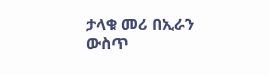ታላቁ መሪ በኢራን ውስጥ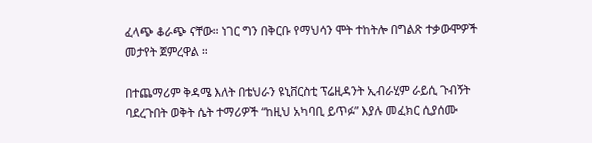ፈላጭ ቆራጭ ናቸው። ነገር ግን በቅርቡ የማህሳን ሞት ተከትሎ በግልጽ ተቃውሞዎች መታየት ጀምረዋል ።

በተጨማሪም ቅዳሜ እለት በቴህራን ዩኒቨርስቲ ፕሬዚዳንት ኢብራሂም ራይሲ ጉብኝት ባደረጉበት ወቅት ሴት ተማሪዎች “ከዚህ አካባቢ ይጥፉ” እያሉ መፈክር ሲያሰሙ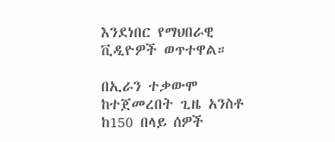እንደነበር የማህበራዊ ቪዲዮዎች ወጥተዋል።

በኢራን ተቃውሞ ከተጀመረበት ጊዜ አንስቶ ከ150 በላይ ሰዎች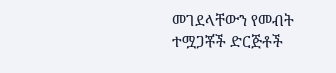መገደላቸውን የመብት ተሟጋቾች ድርጅቶች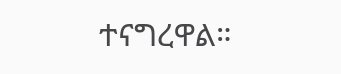ተናግረዋል።